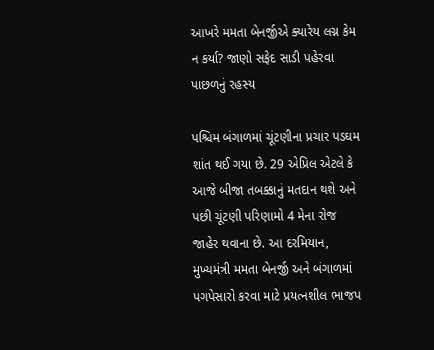આખરે મમતા બેનર્જીએ ક્યારેય લગ્ન કેમ ન કર્યા? જાણો સફેદ સાડી પહેરવા પાછળનું રહસ્ય

પશ્ચિમ બંગાળમાં ચૂંટણીના પ્રચાર પડઘમ શાંત થઈ ગયા છે. 29 એપ્રિલ એટલે કે આજે બીજા તબક્કાનું મતદાન થશે અને પછી ચૂંટણી પરિણામો 4 મેના રોજ જાહેર થવાના છે. આ દરમિયાન, મુખ્યમંત્રી મમતા બેનર્જી અને બંગાળમાં પગપેસારો કરવા માટે પ્રયત્નશીલ ભાજપ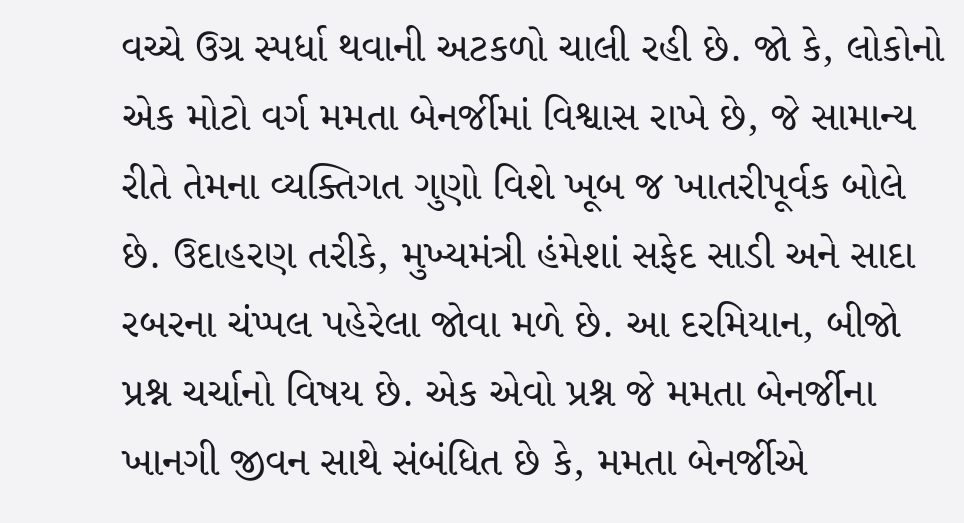વચ્ચે ઉગ્ર સ્પર્ધા થવાની અટકળો ચાલી રહી છે. જો કે, લોકોનો એક મોટો વર્ગ મમતા બેનર્જીમાં વિશ્વાસ રાખે છે, જે સામાન્ય રીતે તેમના વ્યક્તિગત ગુણો વિશે ખૂબ જ ખાતરીપૂર્વક બોલે છે. ઉદાહરણ તરીકે, મુખ્યમંત્રી હંમેશાં સફેદ સાડી અને સાદા રબરના ચંપ્પલ પહેરેલા જોવા મળે છે. આ દરમિયાન, બીજો પ્રશ્ન ચર્ચાનો વિષય છે. એક એવો પ્રશ્ન જે મમતા બેનર્જીના ખાનગી જીવન સાથે સંબંધિત છે કે, મમતા બેનર્જીએ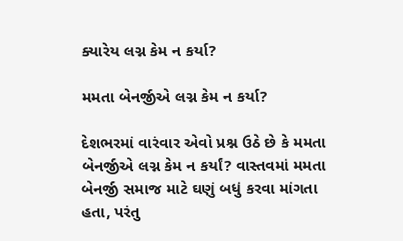ક્યારેય લગ્ન કેમ ન કર્યા?

મમતા બેનર્જીએ લગ્ન કેમ ન કર્યા?

દેશભરમાં વારંવાર એવો પ્રશ્ન ઉઠે છે કે મમતા બેનર્જીએ લગ્ન કેમ ન કર્યાં? વાસ્તવમાં મમતા બેનર્જી સમાજ માટે ઘણું બધું કરવા માંગતા હતા, પરંતુ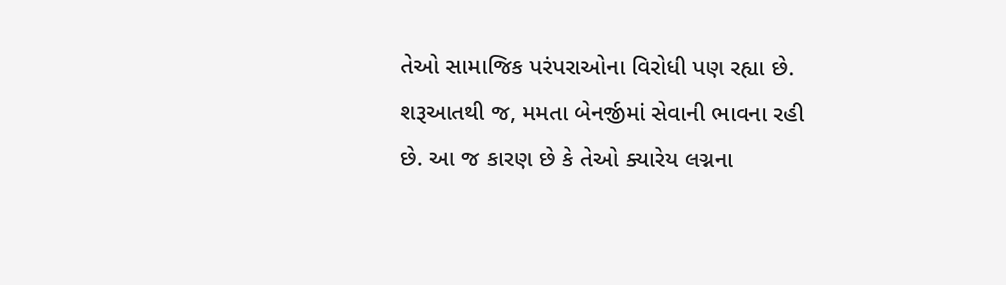તેઓ સામાજિક પરંપરાઓના વિરોધી પણ રહ્યા છે. શરૂઆતથી જ, મમતા બેનર્જીમાં સેવાની ભાવના રહી છે. આ જ કારણ છે કે તેઓ ક્યારેય લગ્નના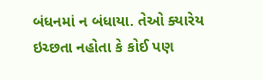બંધનમાં ન બંધાયા. તેઓ ક્યારેય ઇચ્છતા નહોતા કે કોઈ પણ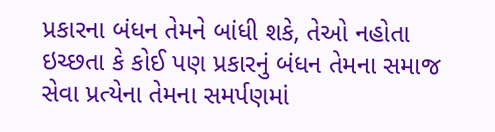પ્રકારના બંધન તેમને બાંધી શકે, તેઓ નહોતા ઇચ્છતા કે કોઈ પણ પ્રકારનું બંધન તેમના સમાજ સેવા પ્રત્યેના તેમના સમર્પણમાં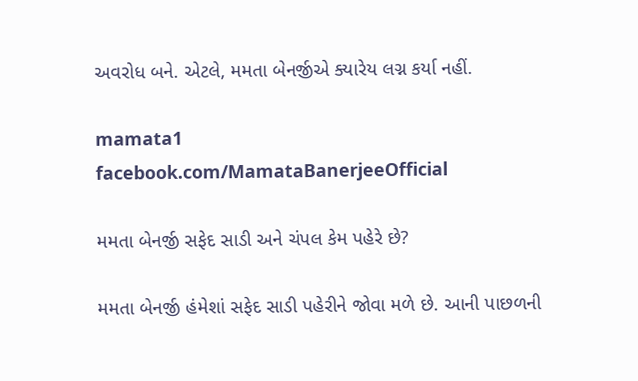અવરોધ બને. એટલે, મમતા બેનર્જીએ ક્યારેય લગ્ન કર્યા નહીં.

mamata1
facebook.com/MamataBanerjeeOfficial

મમતા બેનર્જી સફેદ સાડી અને ચંપલ કેમ પહેરે છે?

મમતા બેનર્જી હંમેશાં સફેદ સાડી પહેરીને જોવા મળે છે. આની પાછળની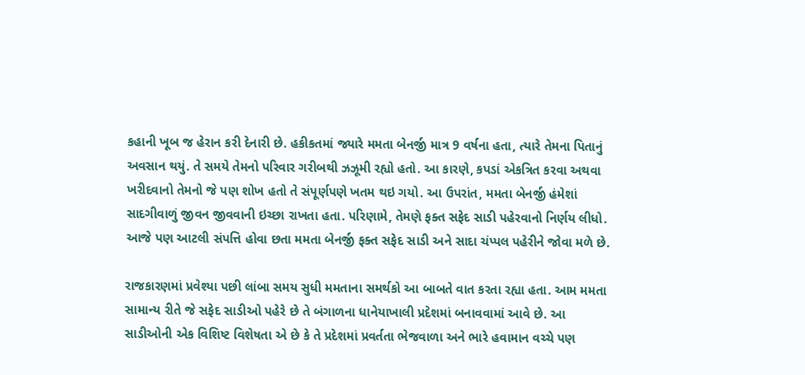કહાની ખૂબ જ હેરાન કરી દેનારી છે. હકીકતમાં જ્યારે મમતા બેનર્જી માત્ર 9 વર્ષના હતા, ત્યારે તેમના પિતાનું અવસાન થયું. તે સમયે તેમનો પરિવાર ગરીબથી ઝઝૂમી રહ્યો હતો. આ કારણે, કપડાં એકત્રિત કરવા અથવા ખરીદવાનો તેમનો જે પણ શોખ હતો તે સંપૂર્ણપણે ખતમ થઇ ગયો. આ ઉપરાંત, મમતા બેનર્જી હંમેશાં સાદગીવાળું જીવન જીવવાની ઇચ્છા રાખતા હતા. પરિણામે, તેમણે ફક્ત સફેદ સાડી પહેરવાનો નિર્ણય લીધો. આજે પણ આટલી સંપત્તિ હોવા છતા મમતા બેનર્જી ફક્ત સફેદ સાડી અને સાદા ચંપ્પલ પહેરીને જોવા મળે છે.

રાજકારણમાં પ્રવેશ્યા પછી લાંબા સમય સુધી મમતાના સમર્થકો આ બાબતે વાત કરતા રહ્યા હતા. આમ મમતા સામાન્ય રીતે જે સફેદ સાડીઓ પહેરે છે તે બંગાળના ધાનેયાખાલી પ્રદેશમાં બનાવવામાં આવે છે. આ સાડીઓની એક વિશિષ્ટ વિશેષતા એ છે કે તે પ્રદેશમાં પ્રવર્તતા ભેજવાળા અને ભારે હવામાન વચ્ચે પણ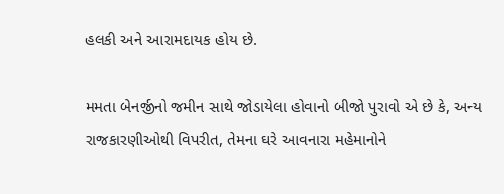હલકી અને આરામદાયક હોય છે.

મમતા બેનર્જીનો જમીન સાથે જોડાયેલા હોવાનો બીજો પુરાવો એ છે કે, અન્ય રાજકારણીઓથી વિપરીત, તેમના ઘરે આવનારા મહેમાનોને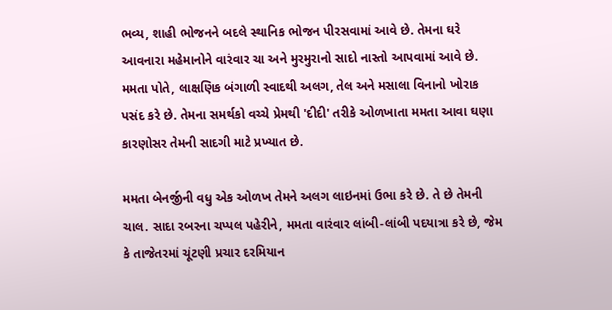ભવ્ય, શાહી ભોજનને બદલે સ્થાનિક ભોજન પીરસવામાં આવે છે. તેમના ઘરે આવનારા મહેમાનોને વારંવાર ચા અને મુરમુરાનો સાદો નાસ્તો આપવામાં આવે છે. મમતા પોતે, લાક્ષણિક બંગાળી સ્વાદથી અલગ, તેલ અને મસાલા વિનાનો ખોરાક પસંદ કરે છે. તેમના સમર્થકો વચ્ચે પ્રેમથી 'દીદી' તરીકે ઓળખાતા મમતા આવા ઘણા કારણોસર તેમની સાદગી માટે પ્રખ્યાત છે.

મમતા બેનર્જીની વધુ એક ઓળખ તેમને અલગ લાઇનમાં ઉભા કરે છે. તે છે તેમની ચાલ. સાદા રબરના ચપ્પલ પહેરીને, મમતા વારંવાર લાંબી-લાંબી પદયાત્રા કરે છે, જેમ કે તાજેતરમાં ચૂંટણી પ્રચાર દરમિયાન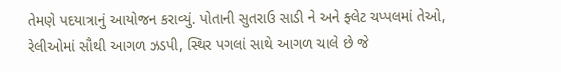તેમણે પદયાત્રાનું આયોજન કરાવ્યું. પોતાની સુતરાઉ સાડી ને અને ફ્લેટ ચપ્પલમાં તેઓ, રેલીઓમાં સૌથી આગળ ઝડપી, સ્થિર પગલાં સાથે આગળ ચાલે છે જે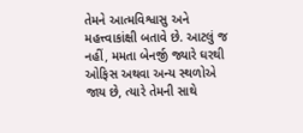તેમને આત્મવિશ્વાસુ અને મહત્ત્વાકાંક્ષી બતાવે છે. આટલું જ નહીં, મમતા બેનર્જી જ્યારે ઘરથી ઓફિસ અથવા અન્ય સ્થળોએ જાય છે, ત્યારે તેમની સાથે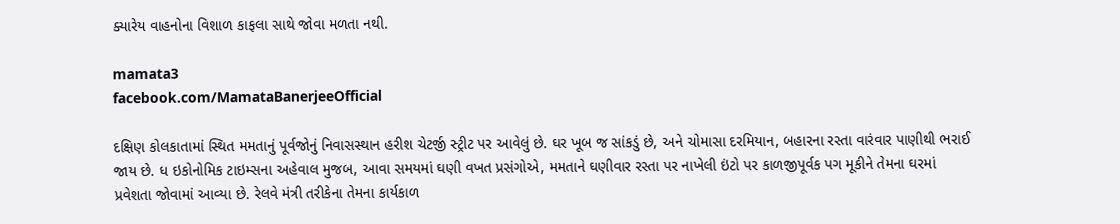ક્યારેય વાહનોના વિશાળ કાફલા સાથે જોવા મળતા નથી.

mamata3
facebook.com/MamataBanerjeeOfficial

દક્ષિણ કોલકાતામાં સ્થિત મમતાનું પૂર્વજોનું નિવાસસ્થાન હરીશ ચેટર્જી સ્ટ્રીટ પર આવેલું છે. ઘર ખૂબ જ સાંકડું છે, અને ચોમાસા દરમિયાન, બહારના રસ્તા વારંવાર પાણીથી ભરાઈ જાય છે. ધ ઇકોનોમિક ટાઇમ્સના અહેવાલ મુજબ, આવા સમયમાં ઘણી વખત પ્રસંગોએ, મમતાને ઘણીવાર રસ્તા પર નાખેલી ઇંટો પર કાળજીપૂર્વક પગ મૂકીને તેમના ઘરમાં પ્રવેશતા જોવામાં આવ્યા છે. રેલવે મંત્રી તરીકેના તેમના કાર્યકાળ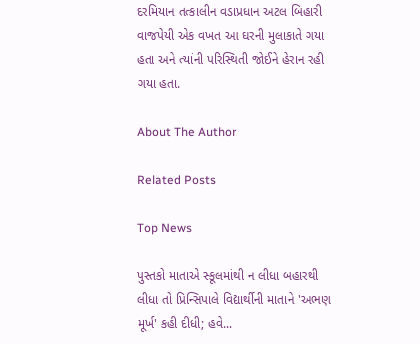દરમિયાન તત્કાલીન વડાપ્રધાન અટલ બિહારી વાજપેયી એક વખત આ ઘરની મુલાકાતે ગયા હતા અને ત્યાંની પરિસ્થિતી જોઈને હેરાન રહી ગયા હતા.

About The Author

Related Posts

Top News

પુસ્તકો માતાએ સ્કૂલમાંથી ન લીધા બહારથી લીધા તો પ્રિન્સિપાલે વિદ્યાર્થીની માતાને 'અભણ મૂર્ખ' કહી દીધી; હવે...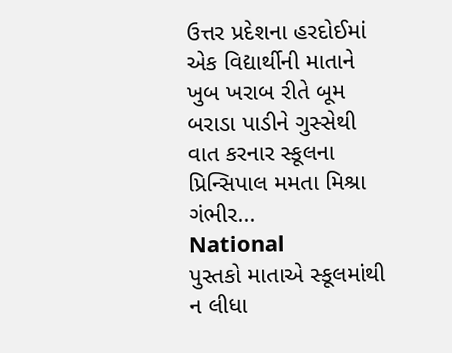ઉત્તર પ્રદેશના હરદોઈમાં એક વિદ્યાર્થીની માતાને ખુબ ખરાબ રીતે બૂમ બરાડા પાડીને ગુસ્સેથી વાત કરનાર સ્કૂલના પ્રિન્સિપાલ મમતા મિશ્રા ગંભીર...
National
પુસ્તકો માતાએ સ્કૂલમાંથી ન લીધા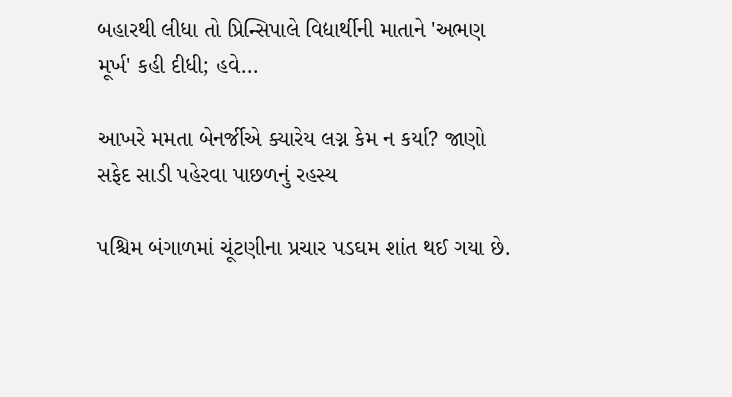બહારથી લીધા તો પ્રિન્સિપાલે વિદ્યાર્થીની માતાને 'અભણ મૂર્ખ' કહી દીધી; હવે...

આખરે મમતા બેનર્જીએ ક્યારેય લગ્ન કેમ ન કર્યા? જાણો સફેદ સાડી પહેરવા પાછળનું રહસ્ય

પશ્ચિમ બંગાળમાં ચૂંટણીના પ્રચાર પડઘમ શાંત થઈ ગયા છે.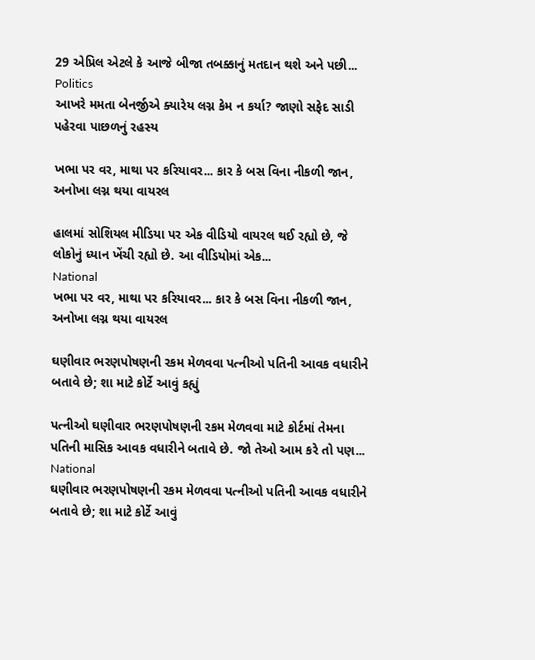29 એપ્રિલ એટલે કે આજે બીજા તબક્કાનું મતદાન થશે અને પછી...
Politics
આખરે મમતા બેનર્જીએ ક્યારેય લગ્ન કેમ ન કર્યા? જાણો સફેદ સાડી પહેરવા પાછળનું રહસ્ય

ખભા પર વર, માથા પર કરિયાવર... કાર કે બસ વિના નીકળી જાન, અનોખા લગ્ન થયા વાયરલ

હાલમાં સોશિયલ મીડિયા પર એક વીડિયો વાયરલ થઈ રહ્યો છે, જે લોકોનું ધ્યાન ખેંચી રહ્યો છે. આ વીડિયોમાં એક...
National
ખભા પર વર, માથા પર કરિયાવર... કાર કે બસ વિના નીકળી જાન, અનોખા લગ્ન થયા વાયરલ

ઘણીવાર ભરણપોષણની રકમ મેળવવા પત્નીઓ પતિની આવક વધારીને બતાવે છે; શા માટે કોર્ટે આવું કહ્યું

પત્નીઓ ઘણીવાર ભરણપોષણની રકમ મેળવવા માટે કોર્ટમાં તેમના પતિની માસિક આવક વધારીને બતાવે છે. જો તેઓ આમ કરે તો પણ...
National
ઘણીવાર ભરણપોષણની રકમ મેળવવા પત્નીઓ પતિની આવક વધારીને બતાવે છે; શા માટે કોર્ટે આવું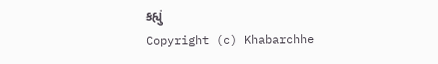કહ્યું
Copyright (c) Khabarchhe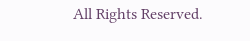All Rights Reserved.